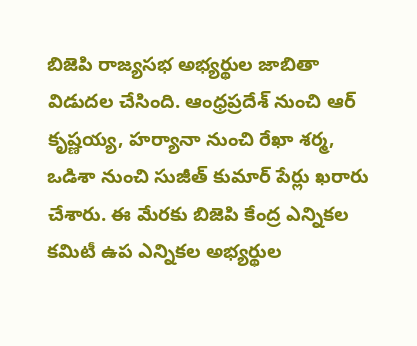బిజెపి రాజ్యసభ అభ్యర్థుల జాబితా విడుదల చేసింది. ఆంధ్రప్రదేశ్ నుంచి ఆర్ కృష్ణయ్య, హర్యానా నుంచి రేఖా శర్మ, ఒడిశా నుంచి సుజీత్ కుమార్ పేర్లు ఖరారు చేశారు. ఈ మేరకు బిజెపి కేంద్ర ఎన్నికల కమిటీ ఉప ఎన్నికల అభ్యర్థుల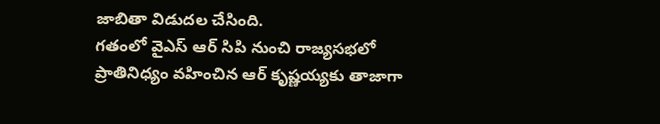జాబితా విడుదల చేసింది.
గతంలో వైఎస్ ఆర్ సిపి నుంచి రాజ్యసభలో ప్రాతినిధ్యం వహించిన ఆర్ కృష్ణయ్యకు తాజాగా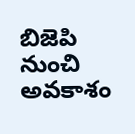బిజెపి నుంచి అవకాశం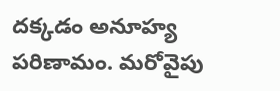దక్కడం అనూహ్య పరిణామం. మరోవైపు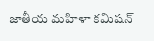జాతీయ మహిళా కమిషన్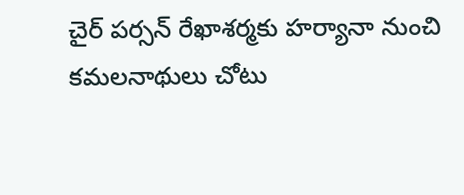చైర్ పర్సన్ రేఖాశర్మకు హర్యానా నుంచి కమలనాథులు చోటు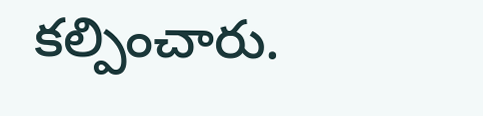కల్పించారు.